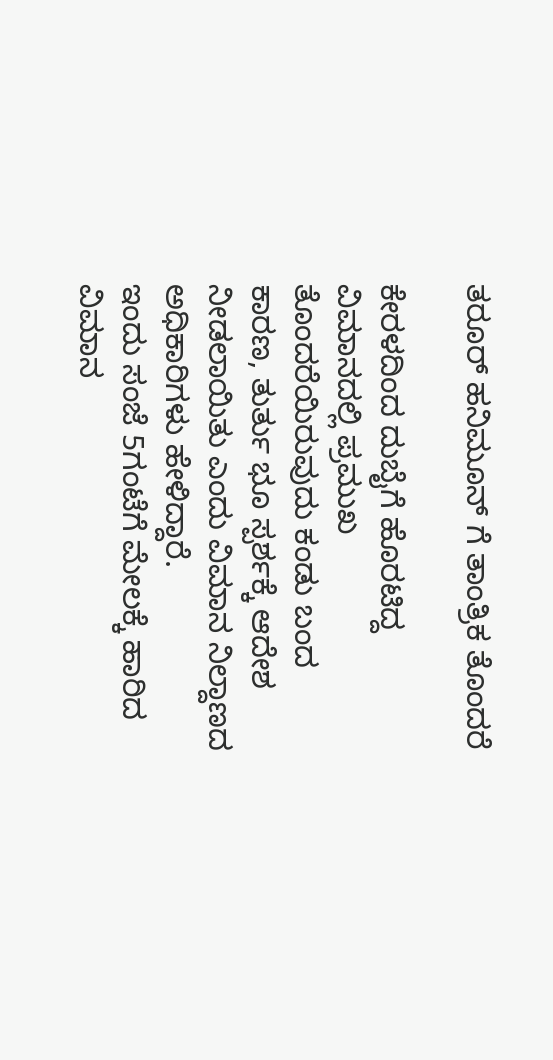ತರೂರ್ ಹನಿಮೂನ್ ಗೆ ತಾಂತ್ರಿಕ ತೊಂದರೆ

ಕೇರಳದಿಂದ ದುಬೈಗೆ ಹೊರಟಿದ್ದ ವಿಮಾನದಲ್ಲಿ ಪ್ರಮುಖ ತೊಂದರೆಯಿರುವುದು ಕಂಡು ಬಂದ ಕಾರಣ, ತುರ್ತು ಭೂ ಸ್ಪರ್ಶಕ್ಕೆ ಆದೇಶ ನೀಡಲಾಯಿತು ಎಂದು ವಿಮಾನ ನಿಲ್ದಾಣದ ಅಧಿಕಾರಿಗಳು ಹೇಳಿದ್ದಾರೆ.
ಇಂದು ಸಂಜೆ 5ಗಂಟೆಗೆ ಮೇಲಕ್ಕೆ ಹಾರಿದ ವಿಮಾನ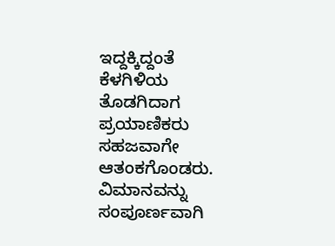ಇದ್ದಕ್ಕಿದ್ದಂತೆ ಕೆಳಗಿಳಿಯ ತೊಡಗಿದಾಗ ಪ್ರಯಾಣಿಕರು ಸಹಜವಾಗೇ ಆತಂಕಗೊಂಡರು. ವಿಮಾನವನ್ನು ಸಂಪೂರ್ಣವಾಗಿ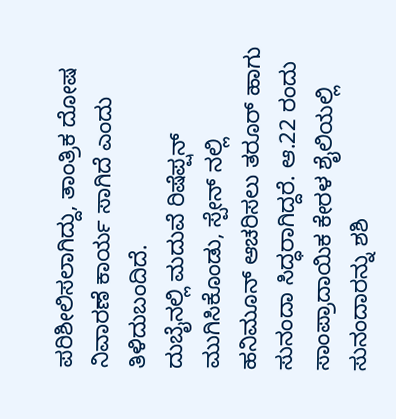ಪರಿಶೀಲಿಸಲಾಗಿದ್ದು, ತಾಂತ್ರಿಕ ದೋಷ ನಿವಾರಣೆ ಕಾರ್ಯ ಸಾಗಿದೆ ಎಂದು ತಿಳಿದುಬಂದಿದೆ.
ದುಬೈನಲ್ಲಿ ಮದುವೆ ರಿಷೆಪ್ಷನ್ ಮುಗಿಸಿಕೊಂಡು, ಸ್ಪೇನ್ ನಲ್ಲಿ ಹನಿಮೂನ್ ಆಚರಿಸಲು ತರೂರ್ ಹಾಗು ಸುನಂದಾ ಸಿದ್ಧರಾಗಿದ್ದರೆ. ಆ.22 ರಂದು ಸಾಂಪ್ರಾದಾಯಿಕ ಕೇರಳ ಶೈಲಿಯಲ್ಲಿ ಸುನಂದಾರನ್ನು ಶಶಿ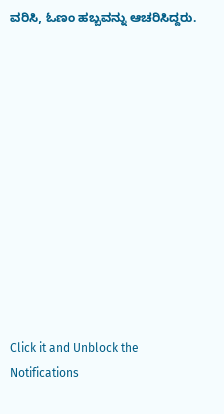ವರಿಸಿ, ಓಣಂ ಹಬ್ಬವನ್ನು ಆಚರಿಸಿದ್ದರು.












Click it and Unblock the Notifications